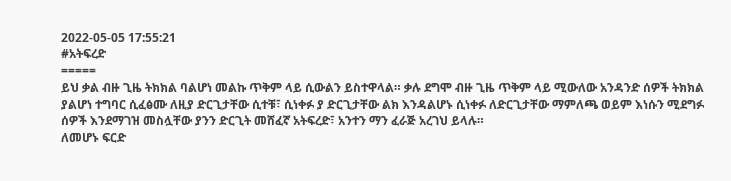2022-05-05 17:55:21
#አትፍረድ
=====
ይህ ቃል ብዙ ጊዜ ትክክል ባልሆነ መልኩ ጥቅም ላይ ሲውልን ይስተዋላል። ቃሉ ደግሞ ብዙ ጊዜ ጥቅም ላይ ሚውለው አንዳንድ ሰዎች ትክክል ያልሆነ ተግባር ሲፈፅሙ ለዚያ ድርጊታቸው ሲተቹ፣ ሲነቀፉ ያ ድርጊታቸው ልክ እንዳልሆኑ ሲነቀፉ ለድርጊታቸው ማምለጫ ወይም እነሱን ሚደግፉ ሰዎች እንደማገዝ መስሏቸው ያንን ድርጊት መሸፈኛ አትፍረድ፣ አንተን ማን ፈራጅ አረገህ ይላሉ።
ለመሆኑ ፍርድ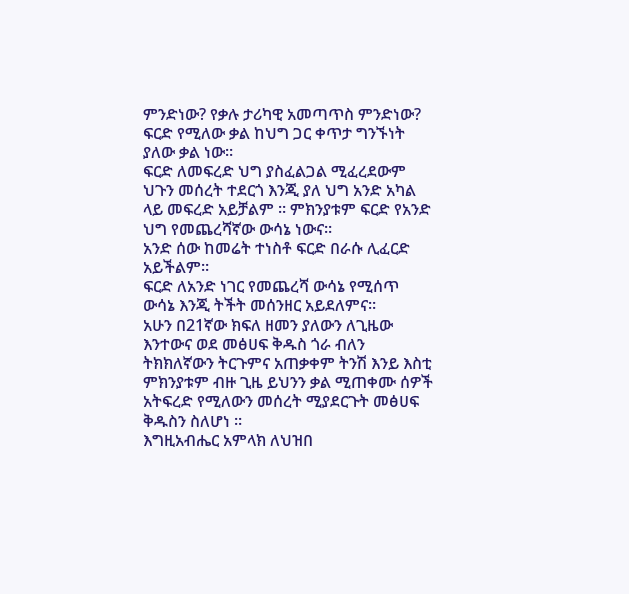ምንድነው? የቃሉ ታሪካዊ አመጣጥስ ምንድነው?
ፍርድ የሚለው ቃል ከህግ ጋር ቀጥታ ግንኙነት ያለው ቃል ነው።
ፍርድ ለመፍረድ ህግ ያስፈልጋል ሚፈረደውም ህጉን መሰረት ተደርጎ እንጂ ያለ ህግ አንድ አካል ላይ መፍረድ አይቻልም ። ምክንያቱም ፍርድ የአንድ ህግ የመጨረሻኛው ውሳኔ ነውና።
አንድ ሰው ከመሬት ተነስቶ ፍርድ በራሱ ሊፈርድ አይችልም።
ፍርድ ለአንድ ነገር የመጨረሻ ውሳኔ የሚሰጥ ውሳኔ እንጂ ትችት መሰንዘር አይደለምና።
አሁን በ21ኛው ክፍለ ዘመን ያለውን ለጊዜው እንተውና ወደ መፅሀፍ ቅዱስ ጎራ ብለን ትክክለኛውን ትርጉምና አጠቃቀም ትንሽ እንይ እስቲ ምክንያቱም ብዙ ጊዜ ይህንን ቃል ሚጠቀሙ ሰዎች አትፍረድ የሚለውን መሰረት ሚያደርጉት መፅሀፍ ቅዱስን ስለሆነ ።
እግዚአብሔር አምላክ ለህዝበ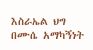እስራኤል ህግ በሙሴ አማካኝነት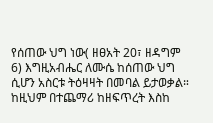የሰጠው ህግ ነው( ዘፀአት 20፣ ዘዳግም 6) እግዚአብሔር ለሙሴ ከሰጠው ህግ ሲሆን አስርቱ ትዕዛዛት በመባል ይታወቃል። ከዚህም በተጨማሪ ከዘፍጥረት እስከ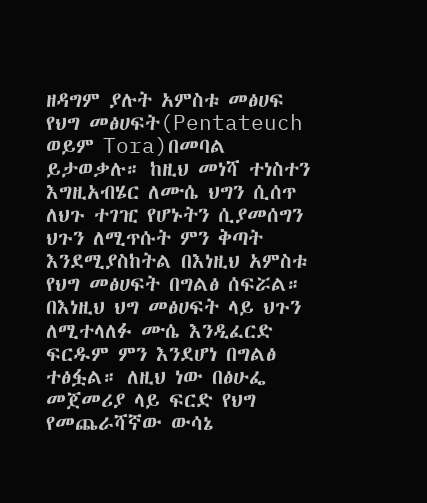ዘዳግም ያሉት አምስቱ መፅሀፍ የህግ መፅሀፍት(Pentateuch ወይም Tora)በመባል ይታወቃሉ። ከዚህ መነሻ ተነስተን እግዚአብሄር ለሙሴ ህግን ሲሰጥ ለህጉ ተገዢ የሆኑትን ሲያመሰግን ህጉን ለሚጥሱት ምን ቅጣት እንደሚያስከትል በእነዚህ አምስቱ የህግ መፅሀፍት በግልፅ ሰፍሯል። በእነዚህ ህግ መፅሀፍት ላይ ህጉን ለሚተላለፉ ሙሴ እንዲፈርድ ፍርዱም ምን እንደሆነ በግልፅ ተፅፏል። ለዚህ ነው በፅሁፌ መጀመሪያ ላይ ፍርድ የህግ የመጨራሻኛው ውሳኔ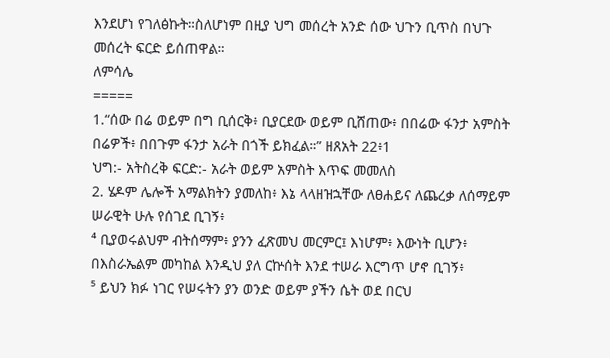እንደሆነ የገለፅኩት።ስለሆነም በዚያ ህግ መሰረት አንድ ሰው ህጉን ቢጥስ በህጉ መሰረት ፍርድ ይሰጠዋል።
ለምሳሌ
=====
1.“ሰው በሬ ወይም በግ ቢሰርቅ፥ ቢያርደው ወይም ቢሸጠው፥ በበሬው ፋንታ አምስት በሬዎች፥ በበጉም ፋንታ አራት በጎች ይክፈል።” ዘጸአት 22፥1
ህግ:- አትስረቅ ፍርድ:- አራት ወይም አምስት እጥፍ መመለስ
2. ሄዶም ሌሎች አማልክትን ያመለከ፥ እኔ ላላዘዝኋቸው ለፀሐይና ለጨረቃ ለሰማይም ሠራዊት ሁሉ የሰገደ ቢገኝ፥
⁴ ቢያወሩልህም ብትሰማም፥ ያንን ፈጽመህ መርምር፤ እነሆም፥ እውነት ቢሆን፥ በእስራኤልም መካከል እንዲህ ያለ ርኵሰት እንደ ተሠራ እርግጥ ሆኖ ቢገኝ፥
⁵ ይህን ክፉ ነገር የሠሩትን ያን ወንድ ወይም ያችን ሴት ወደ በርህ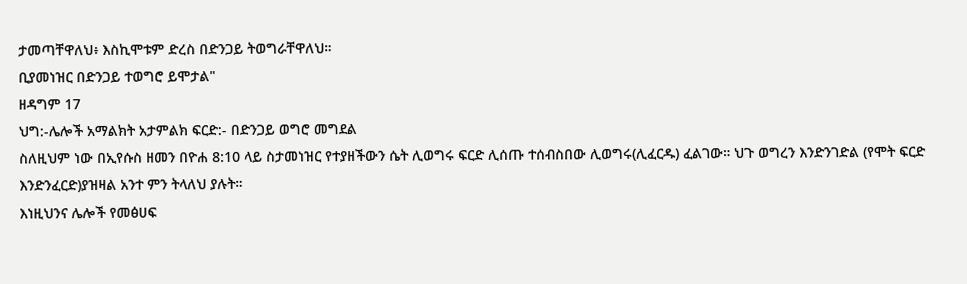ታመጣቸዋለህ፥ እስኪሞቱም ድረስ በድንጋይ ትወግራቸዋለህ።
ቢያመነዝር በድንጋይ ተወግሮ ይሞታል"
ዘዳግም 17
ህግ:-ሌሎች አማልክት አታምልክ ፍርድ:- በድንጋይ ወግሮ መግደል
ስለዚህም ነው በኢየሱስ ዘመን በዮሐ 8:10 ላይ ስታመነዝር የተያዘችውን ሴት ሊወግሩ ፍርድ ሊሰጡ ተሰብስበው ሊወግሩ(ሊፈርዱ) ፈልገው። ህጉ ወግረን እንድንገድል (የሞት ፍርድ እንድንፈርድ)ያዝዛል አንተ ምን ትላለህ ያሉት።
እነዚህንና ሌሎች የመፅሀፍ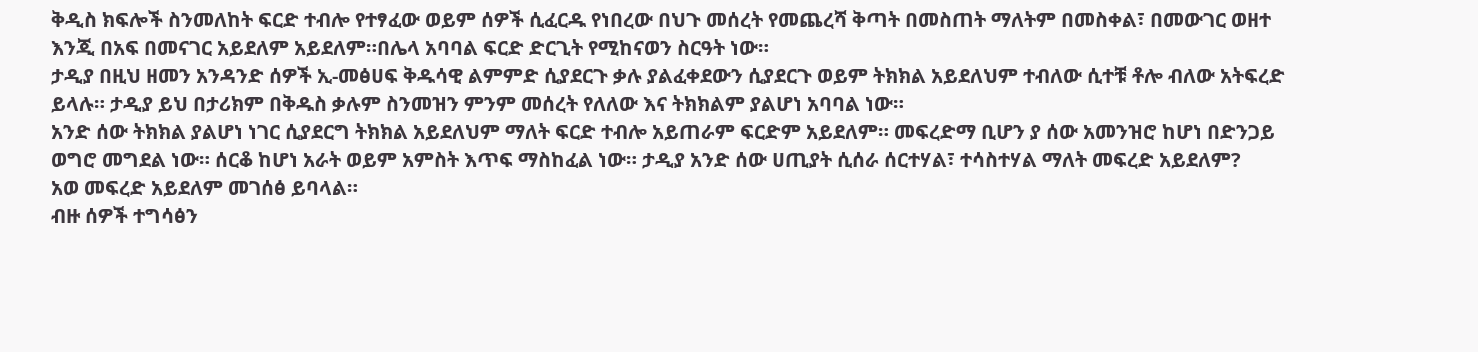ቅዲስ ክፍሎች ስንመለከት ፍርድ ተብሎ የተፃፈው ወይም ሰዎች ሲፈርዱ የነበረው በህጉ መሰረት የመጨረሻ ቅጣት በመስጠት ማለትም በመስቀል፣ በመውገር ወዘተ እንጂ በአፍ በመናገር አይደለም አይደለም።በሌላ አባባል ፍርድ ድርጊት የሚከናወን ስርዓት ነው።
ታዲያ በዚህ ዘመን አንዳንድ ሰዎች ኢ-መፅሀፍ ቅዱሳዊ ልምምድ ሲያደርጉ ቃሉ ያልፈቀደውን ሲያደርጉ ወይም ትክክል አይደለህም ተብለው ሲተቹ ቶሎ ብለው አትፍረድ ይላሉ። ታዲያ ይህ በታሪክም በቅዱስ ቃሉም ስንመዝን ምንም መሰረት የለለው እና ትክክልም ያልሆነ አባባል ነው።
አንድ ሰው ትክክል ያልሆነ ነገር ሲያደርግ ትክክል አይደለህም ማለት ፍርድ ተብሎ አይጠራም ፍርድም አይደለም። መፍረድማ ቢሆን ያ ሰው አመንዝሮ ከሆነ በድንጋይ ወግሮ መግደል ነው። ሰርቆ ከሆነ አራት ወይም አምስት እጥፍ ማስከፈል ነው። ታዲያ አንድ ሰው ሀጢያት ሲሰራ ሰርተሃል፣ ተሳስተሃል ማለት መፍረድ አይደለም?
አወ መፍረድ አይደለም መገሰፅ ይባላል።
ብዙ ሰዎች ተግሳፅን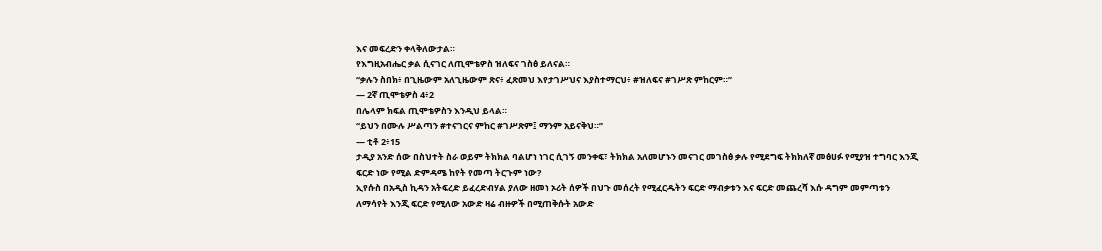እና መፍረድን ቀላቅለውታል።
የእግዚአብሔር ቃል ሲናገር ለጢሞቴዎስ ዝለፍና ገስፅ ይለናል።
“ቃሉን ስበክ፥ በጊዜውም አለጊዜውም ጽና፥ ፈጽመህ እየታገሥህና እያስተማርህ፥ #ዝለፍና #ገሥጽ ምከርም።”
— 2ኛ ጢሞቴዎስ 4፥2
በሌላም ክፍል ጢሞቴዎስን እንዲህ ይላል።
“ይህን በሙሉ ሥልጣን #ተናገርና ምከር #ገሥጽም፤ ማንም አይናቅህ።”
— ቲቶ 2፥15
ታዲያ አንድ ሰው በስህተት ስራ ወይም ትክክል ባልሆነ ነገር ሲገኝ መንቀፍ፣ ትክክል አለመሆኑን መናገር መገስፅ ቃሉ የሚደግፍ ትክክለኛ መፅሀፉ የሚያዝ ተግባር እንጂ ፍርድ ነው የሚል ድምዳሜ ከየት የመጣ ትርጉም ነው?
ኢየሱስ በአዲስ ኪዳን አትፍረድ ይፈረድብሃል ያለው ዘመነ ኦሪት ሰዎች በህጉ መሰረት የሚፈርዱትን ፍርድ ማብቃቱን እና ፍርድ መጨረሻ እሱ ዳግም መምጣቱን ለማሳየት እንጂ ፍርድ የሚለው አውድ ዛሬ ብዙዎች በሚጠቅሱት አውድ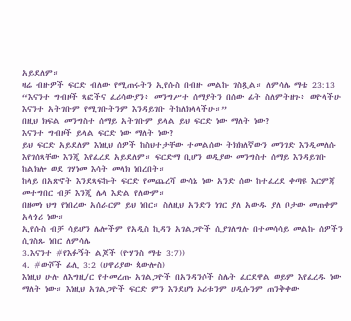አይደለም።
ዛሬ ብዙዎች ፍርድ ብለው የሚጠሩትን ኢየሱስ በብዙ መልኩ ገስጿል። ለምሳሌ ማቴ 23:13
“እናንተ ግብዞች ጻፎችና ፈሪሳውያን፥ መንግሥተ ሰማያትን በሰው ፊት ስለምትዘጉ፥ ወዮላችሁ እናንተ አትገቡም የሚገቡትንም እንዳይገቡ ትከለክላላችሁ።”
በዚህ ክፍል መንግስተ ሰማይ አትገቡም ይላል ይህ ፍርድ ነው ማለት ነው?
እናንተ ግብዞች ይላል ፍርድ ነው ማለት ነው?
ይህ ፍርድ አይደለም እነዚህ ሰዎች ከስህተታቸው ተመልሰው ትክክለኛውን መንገድ እንዲመለሱ እየገሰጻቸው እንጂ እየፈረደ አይደለም። ፍርድማ ቢሆን ወዲያው መንግስተ ሰማይ እንዳይገቡ ከልክሎ ወደ ገሃነመ እሳት መላክ ነበረበት።
ከላይ በአጽኖት እንደጻፍኩት ፍርድ የመጨረሻ ውሳኔ ነው አንድ ሰው ከተፈረደ ቀጣዩ እርምጃ መተግበር ብቻ እንጂ ሌላ እድል የለውም።
በዘመነ ህግ የነበረው አሰራርም ይህ ነበር። ስለዚህ አንድን ነገር ያለ አውዱ ያለ ቦታው መጠቀም አላጎሪ ነው።
ኢየሱስ ብቻ ሳይሆን ሌሎችም የአዲስ ኪዳን አገልጋዮች ሲያገለግሉ በተመሳሳይ መልኩ ሰዎችን ሲገስጹ ነበር ለምሳሌ
3.እናንተ #የእፉኝት ልጆች (ዮሃንስ ማቴ 3:7))
4. #ውሾች ፊሊ 3:2 (ሀዋሪያው ጳውሎስ)
እነዚህ ሁሉ ለእግዚ/ር የተመረጡ አገልጋዮች በአንዳንሶች ስሌት ፈርደዋል ወይም እየፈረዱ ነው ማለት ነው። እነዚህ አገልጋዮች ፍርድ ምን እንደሆነ ኦሪቱንም ሀዲሱንም ጠንቅቀው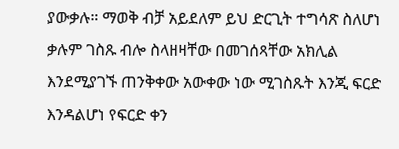ያውቃሉ። ማወቅ ብቻ አይደለም ይህ ድርጊት ተግሳጽ ስለሆነ ቃሉም ገስጹ ብሎ ስላዘዛቸው በመገሰጻቸው አክሊል እንደሚያገኙ ጠንቅቀው አውቀው ነው ሚገስጹት እንጂ ፍርድ እንዳልሆነ የፍርድ ቀን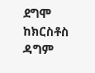ደግሞ ከክርስቶስ ዳግም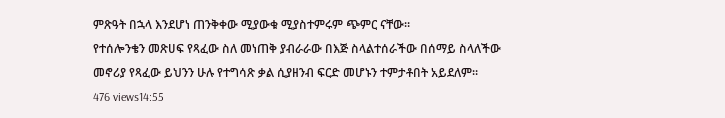ምጽዓት በኋላ እንደሆነ ጠንቅቀው ሚያውቁ ሚያስተምሩም ጭምር ናቸው።
የተሰሎንቄን መጽሀፍ የጻፈው ስለ መነጠቅ ያብራራው በእጅ ስላልተሰራችው በሰማይ ስላለችው መኖሪያ የጻፈው ይህንን ሁሉ የተግሳጽ ቃል ሲያዘንብ ፍርድ መሆኑን ተምታቶበት አይደለም።
476 views14:55